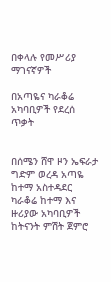በቀላሉ የመሥሪያ ማገናኛዎች

በአጣዬና ካራቆሬ አካባቢዎች የደረሰ ጥቃት


በሰሜን ሸዋ ዞን ኤፍራታ ግድም ወረዳ አጣዬ ከተማ አስተዳደር ካራቆሬ ከተማ እና ዙሪያው አካባቢዎች ከትናንት ምሽት ጀምሮ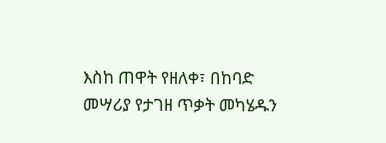እስከ ጠዋት የዘለቀ፣ በከባድ መሣሪያ የታገዘ ጥቃት መካሄዱን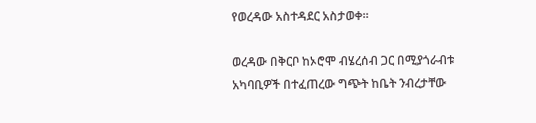የወረዳው አስተዳደር አስታወቀ።

ወረዳው በቅርቦ ከኦሮሞ ብሄረሰብ ጋር በሚያጎራብቱ አካባቢዎች በተፈጠረው ግጭት ከቤት ንብረታቸው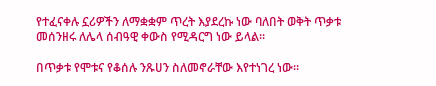የተፈናቀሉ ኗሪዎችን ለማቋቋም ጥረት እያደረኩ ነው ባለበት ወቅት ጥቃቱ መሰንዘሩ ለሌላ ሰብዓዊ ቀውስ የሚዳርግ ነው ይላል።

በጥቃቱ የሞቱና የቆሰሉ ንጹሀን ስለመኖራቸው እየተነገረ ነው።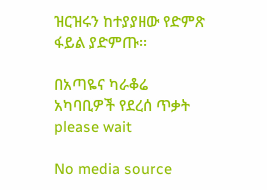ዝርዝሩን ከተያያዘው የድምጽ ፋይል ያድምጡ፡፡

በአጣዬና ካራቆሬ አካባቢዎች የደረሰ ጥቃት
please wait

No media source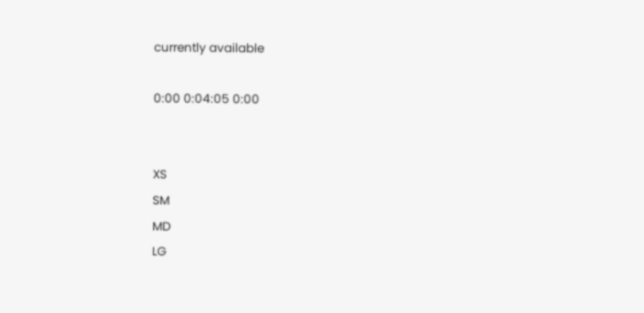currently available

0:00 0:04:05 0:00


XS
SM
MD
LG